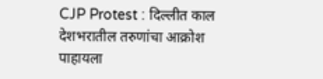CJP Protest : दिल्लीत काल देशभरातील तरुणांचा आक्रोश पाहायला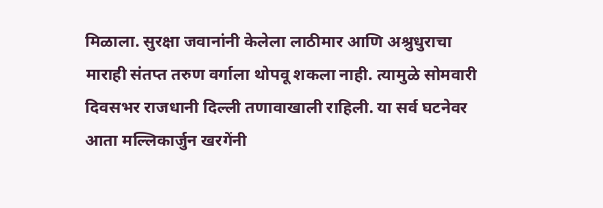मिळाला. सुरक्षा जवानांनी केलेला लाठीमार आणि अश्रुधुराचा माराही संतप्त तरुण वर्गाला थोपवू शकला नाही. त्यामुळे सोमवारी दिवसभर राजधानी दिल्ली तणावाखाली राहिली. या सर्व घटनेवर आता मल्लिकार्जुन खरगेंनी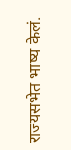राज्यसभेत भाष्य केलं.